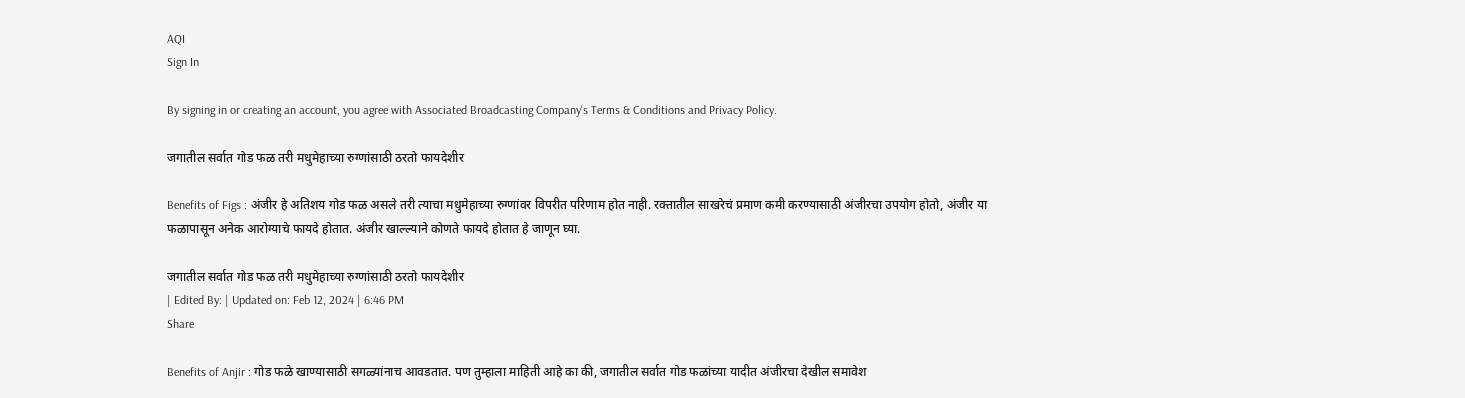AQI
Sign In

By signing in or creating an account, you agree with Associated Broadcasting Company's Terms & Conditions and Privacy Policy.

जगातील सर्वात गोड फळ तरी मधुमेहाच्या रुग्णांसाठी ठरतो फायदेशीर

Benefits of Figs : अंजीर हे अतिशय गोड फळ असले तरी त्याचा मधुमेहाच्या रुग्णांवर विपरीत परिणाम होत नाही. रक्तातील साखरेचं प्रमाण कमी करण्यासाठी अंजीरचा उपयोग होतो, अंजीर या फळापासून अनेक आरोग्याचे फायदे होतात. अंजीर खाल्ल्याने कोणते फायदे होतात हे जाणून घ्या.

जगातील सर्वात गोड फळ तरी मधुमेहाच्या रुग्णांसाठी ठरतो फायदेशीर
| Edited By: | Updated on: Feb 12, 2024 | 6:46 PM
Share

Benefits of Anjir : गोड फळे खाण्यासाठी सगळ्यांनाच आवडतात. पण तुम्हाला माहिती आहे का की, जगातील सर्वात गोड फळांच्या यादीत अंजीरचा देखील समावेश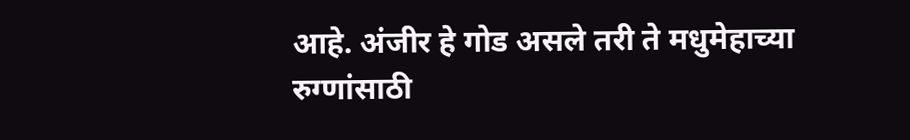आहे. अंजीर हे गोड असले तरी ते मधुमेहाच्या रुग्णांसाठी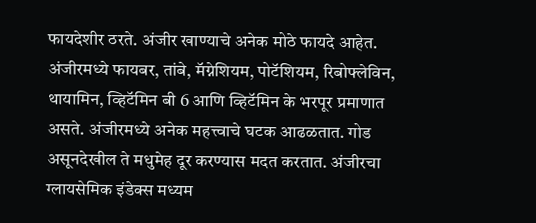फायदेशीर ठरते. अंजीर खाण्याचे अनेक मोठे फायदे आहेत. अंजीरमध्ये फायबर, तांबे, मॅग्नेशियम, पोटॅशियम, रिबोफ्लेविन, थायामिन, व्हिटॅमिन बी 6 आणि व्हिटॅमिन के भरपूर प्रमाणात असते. अंजीरमध्ये अनेक महत्त्वाचे घटक आढळतात. गोड असूनदेखील ते मधुमेह दूर करण्यास मदत करतात. अंजीरचा ग्लायसेमिक इंडेक्स मध्यम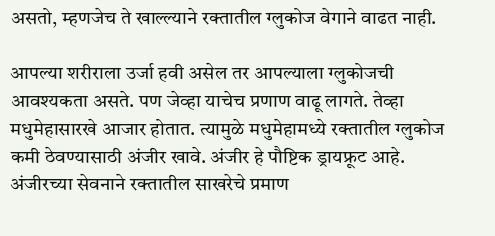असतो, म्हणजेच ते खाल्ल्याने रक्तातील ग्लुकोज वेगाने वाढत नाही.

आपल्या शरीराला उर्जा हवी असेल तर आपल्याला ग्लुकोजची आवश्यकता असते. पण जेव्हा याचेच प्रणाण वाढू लागते. तेव्हा मधुमेहासारखे आजार होतात. त्यामुळे मधुमेहामध्ये रक्तातील ग्लुकोज कमी ठेवण्यासाठी अंजीर खावे. अंजीर हे पौष्टिक ड्रायफ्रूट आहे. अंजीरच्या सेवनाने रक्तातील साखरेचे प्रमाण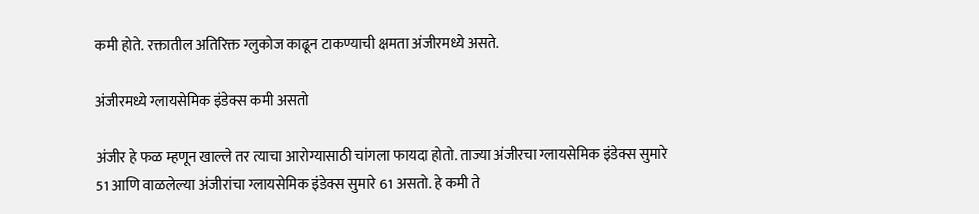कमी होते. रक्तातील अतिरिक्त ग्लुकोज काढून टाकण्याची क्षमता अंजीरमध्ये असते.

अंजीरमध्ये ग्लायसेमिक इंडेक्स कमी असतो

अंजीर हे फळ म्हणून खाल्ले तर त्याचा आरोग्यासाठी चांगला फायदा होतो. ताज्या अंजीरचा ग्लायसेमिक इंडेक्स सुमारे 51 आणि वाळलेल्या अंजीरांचा ग्लायसेमिक इंडेक्स सुमारे 61 असतो. हे कमी ते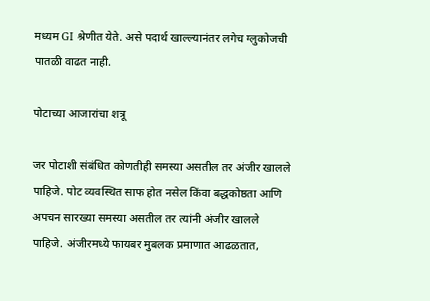मध्यम GI श्रेणीत येते. असे पदार्थ खाल्ल्यानंतर लगेच ग्लुकोजची पातळी वाढत नाही.

पोटाच्या आजारांचा शत्रू

जर पोटाशी संबंधित कोणतीही समस्या असतील तर अंजीर खालले पाहिजे. पोट व्यवस्थित साफ होत नसेल किंवा बद्धकोष्ठता आणि अपचन सारख्या समस्या असतील तर त्यांनी अंजीर खालले पाहिजे. अंजीरमध्ये फायबर मुबलक प्रमाणात आढळतात,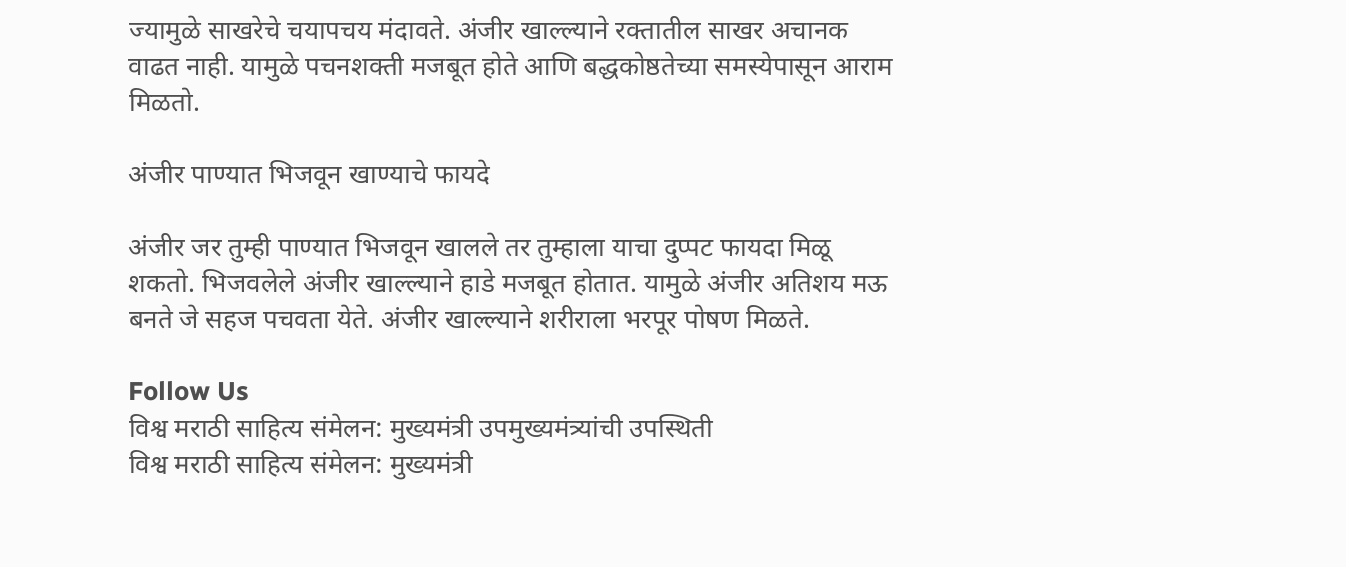ज्यामुळे साखरेचे चयापचय मंदावते. अंजीर खाल्ल्याने रक्तातील साखर अचानक वाढत नाही. यामुळे पचनशक्ती मजबूत होते आणि बद्धकोष्ठतेच्या समस्येपासून आराम मिळतो.

अंजीर पाण्यात भिजवून खाण्याचे फायदे

अंजीर जर तुम्ही पाण्यात भिजवून खालले तर तुम्हाला याचा दुप्पट फायदा मिळू शकतो. भिजवलेले अंजीर खाल्ल्याने हाडे मजबूत होतात. यामुळे अंजीर अतिशय मऊ बनते जे सहज पचवता येते. अंजीर खाल्ल्याने शरीराला भरपूर पोषण मिळते.

Follow Us
विश्व मराठी साहित्य संमेलन: मुख्यमंत्री उपमुख्यमंत्र्यांची उपस्थिती
विश्व मराठी साहित्य संमेलन: मुख्यमंत्री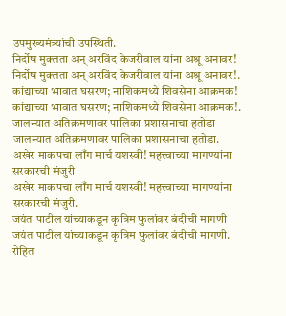उपमुख्यमंत्र्यांची उपस्थिती.
निर्दोष मुक्तता अन् अरविंद केजरीवाल यांना अश्रू अनावर!
निर्दोष मुक्तता अन् अरविंद केजरीवाल यांना अश्रू अनावर!.
कांद्याच्या भावात घसरण; नाशिकमध्ये शिवसेना आक्रमक!
कांद्याच्या भावात घसरण; नाशिकमध्ये शिवसेना आक्रमक!.
जालन्यात अतिक्रमणावर पालिका प्रशासनाचा हतोडा
जालन्यात अतिक्रमणावर पालिका प्रशासनाचा हतोडा.
अखेर माकपचा लाँग मार्च यशस्वी! महत्त्वाच्या मागण्यांना सरकारची मंजुरी
अखेर माकपचा लाँग मार्च यशस्वी! महत्त्वाच्या मागण्यांना सरकारची मंजुरी.
जयंत पाटील यांच्याकडून कृत्रिम फुलांवर बंदीची मागणी
जयंत पाटील यांच्याकडून कृत्रिम फुलांवर बंदीची मागणी.
रोहित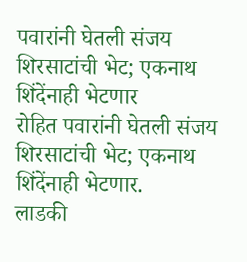पवारांनी घेतली संजय शिरसाटांची भेट; एकनाथ शिंदेंनाही भेटणार
रोहित पवारांनी घेतली संजय शिरसाटांची भेट; एकनाथ शिंदेंनाही भेटणार.
लाडकी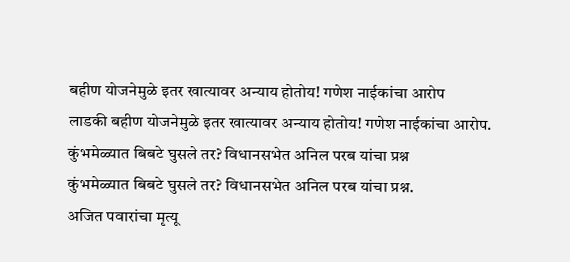बहीण योजनेमुळे इतर खात्यावर अन्याय होतोय! गणेश नाईकांचा आरोप
लाडकी बहीण योजनेमुळे इतर खात्यावर अन्याय होतोय! गणेश नाईकांचा आरोप.
कुंभमेळ्यात बिबटे घुसले तर? विधानसभेत अनिल परब यांचा प्रश्न
कुंभमेळ्यात बिबटे घुसले तर? विधानसभेत अनिल परब यांचा प्रश्न.
अजित पवारांचा मृत्यू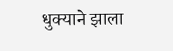धुक्याने झाला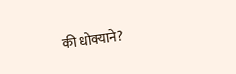की धोक्याने?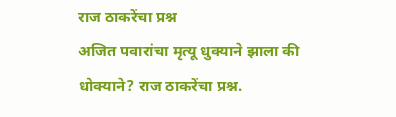राज ठाकरेंचा प्रश्न
अजित पवारांचा मृत्यू धुक्याने झाला की धोक्याने? राज ठाकरेंचा प्रश्न.